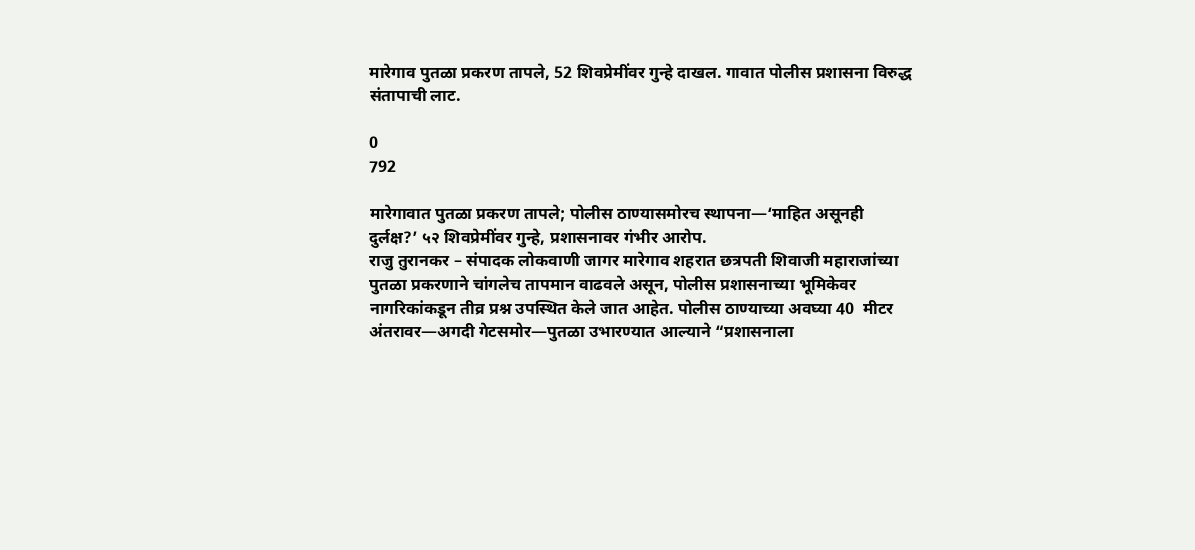मारेगाव पुतळा प्रकरण तापले, 52 शिवप्रेमींवर गुन्हे दाखल. गावात पोलीस प्रशासना विरुद्ध संतापाची लाट.

0
792

मारेगावात पुतळा प्रकरण तापले; पोलीस ठाण्यासमोरच स्थापना—‘माहित असूनही दुर्लक्ष?’ ५२ शिवप्रेमींवर गुन्हे, प्रशासनावर गंभीर आरोप.
राजु तुरानकर – संपादक लोकवाणी जागर मारेगाव शहरात छत्रपती शिवाजी महाराजांच्या पुतळा प्रकरणाने चांगलेच तापमान वाढवले असून, पोलीस प्रशासनाच्या भूमिकेवर नागरिकांकडून तीव्र प्रश्न उपस्थित केले जात आहेत. पोलीस ठाण्याच्या अवघ्या 40  मीटर अंतरावर—अगदी गेटसमोर—पुतळा उभारण्यात आल्याने “प्रशासनाला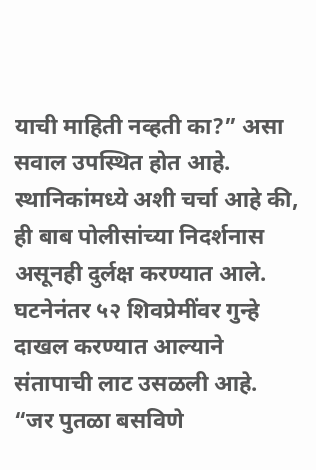याची माहिती नव्हती का?” असा सवाल उपस्थित होत आहे. स्थानिकांमध्ये अशी चर्चा आहे की, ही बाब पोलीसांच्या निदर्शनास असूनही दुर्लक्ष करण्यात आले.
घटनेनंतर ५२ शिवप्रेमींवर गुन्हे दाखल करण्यात आल्याने संतापाची लाट उसळली आहे. “जर पुतळा बसविणे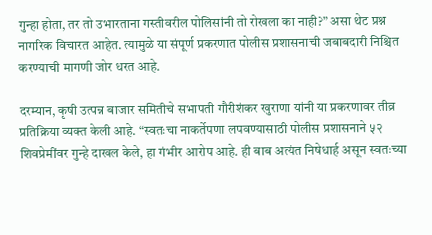गुन्हा होता, तर तो उभारताना गस्तीवरील पोलिसांनी तो रोखला का नाही?” असा थेट प्रश्न नागरिक विचारत आहेत. त्यामुळे या संपूर्ण प्रकरणात पोलीस प्रशासनाची जबाबदारी निश्चित करण्याची मागणी जोर धरत आहे.

दरम्यान, कृषी उत्पन्न बाजार समितीचे सभापती गौरीशंकर खुराणा यांनी या प्रकरणावर तीव्र प्रतिक्रिया व्यक्त केली आहे. “स्वतःचा नाकर्तेपणा लपवण्यासाठी पोलीस प्रशासनाने ५२ शिवप्रेमींवर गुन्हे दाखल केले, हा गंभीर आरोप आहे. ही बाब अत्यंत निषेधार्ह असून स्वतःच्या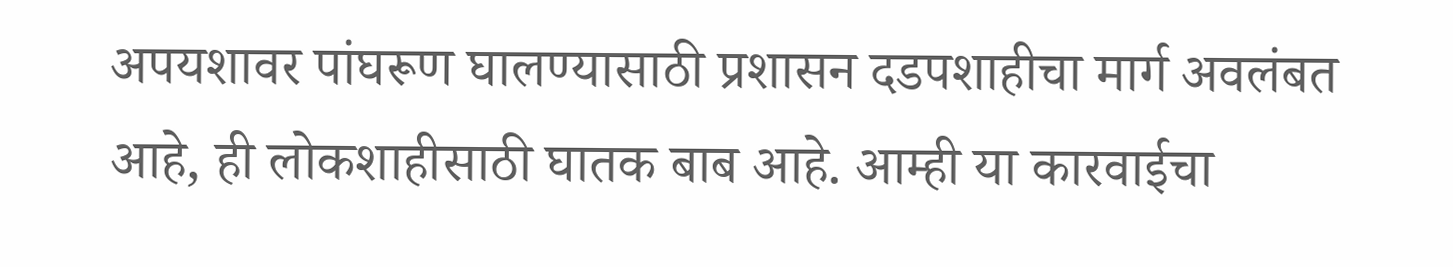अपयशावर पांघरूण घालण्यासाठी प्रशासन दडपशाहीचा मार्ग अवलंबत आहे, ही लोकशाहीसाठी घातक बाब आहे. आम्ही या कारवाईचा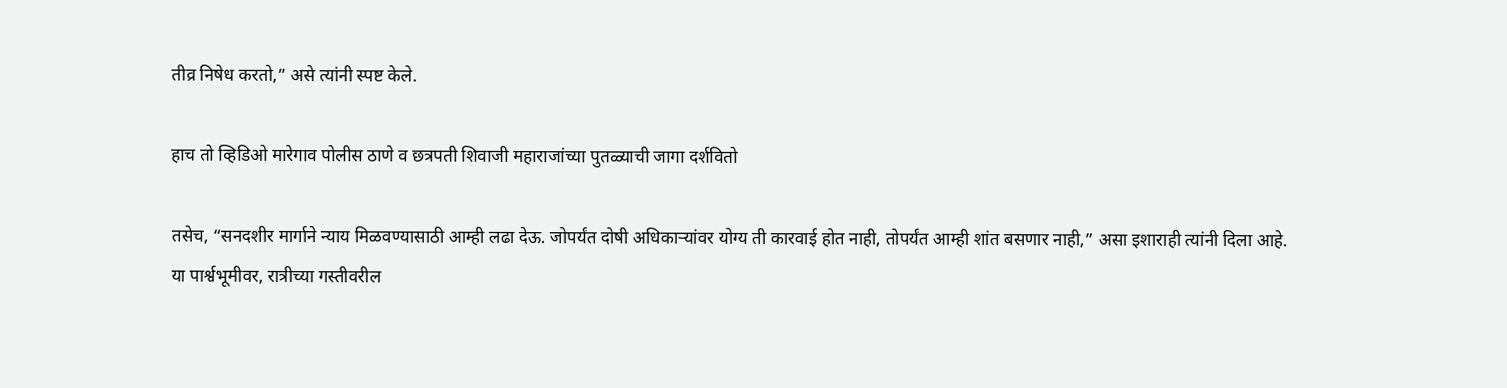तीव्र निषेध करतो,” असे त्यांनी स्पष्ट केले.

हाच तो व्हिडिओ मारेगाव पोलीस ठाणे व छत्रपती शिवाजी महाराजांच्या पुतळ्याची जागा दर्शवितो

तसेच, “सनदशीर मार्गाने न्याय मिळवण्यासाठी आम्ही लढा देऊ. जोपर्यंत दोषी अधिकाऱ्यांवर योग्य ती कारवाई होत नाही, तोपर्यंत आम्ही शांत बसणार नाही,” असा इशाराही त्यांनी दिला आहे.
या पार्श्वभूमीवर, रात्रीच्या गस्तीवरील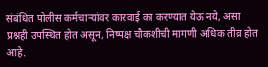संबंधित पोलीस कर्मचाऱ्यांवर कारवाई का करण्यात येऊ नये, असा प्रश्नही उपस्थित होत असून, निष्पक्ष चौकशीची मागणी अधिक तीव्र होत आहे.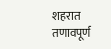शहरात तणावपूर्ण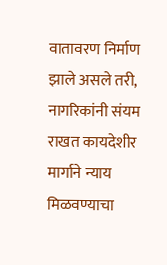वातावरण निर्माण झाले असले तरी, नागरिकांनी संयम राखत कायदेशीर मार्गाने न्याय मिळवण्याचा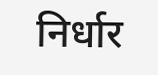निर्धार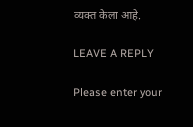व्यक्त केला आहे.

LEAVE A REPLY

Please enter your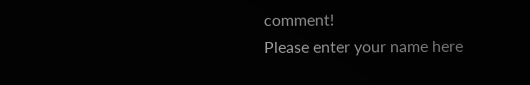comment!
Please enter your name here